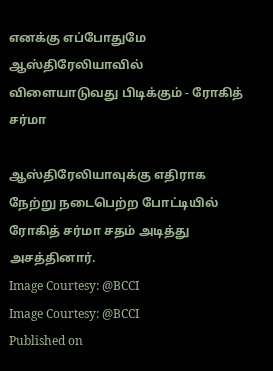எனக்கு எப்போதுமே ஆஸ்திரேலியாவில் விளையாடுவது பிடிக்கும் - ரோகித் சர்மா

ஆஸ்திரேலியாவுக்கு எதிராக நேற்று நடைபெற்ற போட்டியில் ரோகித் சர்மா சதம் அடித்து அசத்தினார்.
Image Courtesy: @BCCI
Image Courtesy: @BCCI
Published on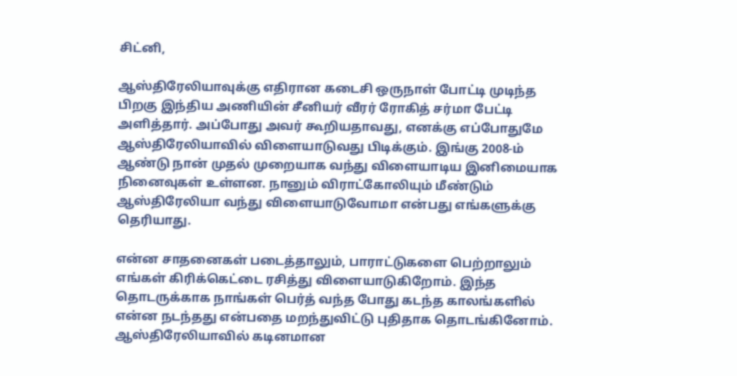சிட்னி,

ஆஸ்திரேலியாவுக்கு எதிரான கடைசி ஒருநாள் போட்டி முடிந்த பிறகு இந்திய அணியின் சீனியர் வீரர் ரோகித் சர்மா பேட்டி அளித்தார். அப்போது அவர் கூறியதாவது, எனக்கு எப்போதுமே ஆஸ்திரேலியாவில் விளையாடுவது பிடிக்கும். இங்கு 2008-ம் ஆண்டு நான் முதல் முறையாக வந்து விளையாடிய இனிமையாக நினைவுகள் உள்ளன. நானும் விராட்கோலியும் மீண்டும் ஆஸ்திரேலியா வந்து விளையாடுவோமா என்பது எங்களுக்கு தெரியாது.

என்ன சாதனைகள் படைத்தாலும், பாராட்டுகளை பெற்றாலும் எங்கள் கிரிக்கெட்டை ரசித்து விளையாடுகிறோம். இந்த தொடருக்காக நாங்கள் பெர்த் வந்த போது கடந்த காலங்களில் என்ன நடந்தது என்பதை மறந்துவிட்டு புதிதாக தொடங்கினோம். ஆஸ்திரேலியாவில் கடினமான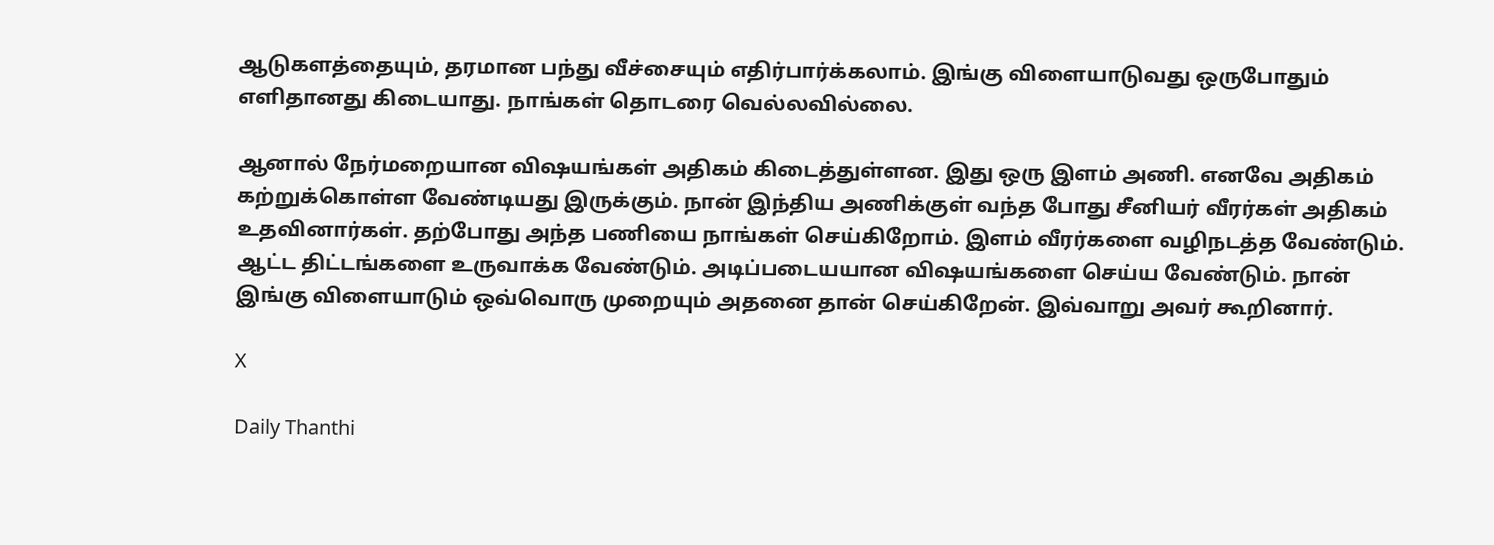ஆடுகளத்தையும், தரமான பந்து வீச்சையும் எதிர்பார்க்கலாம். இங்கு விளையாடுவது ஒருபோதும் எளிதானது கிடையாது. நாங்கள் தொடரை வெல்லவில்லை.

ஆனால் நேர்மறையான விஷயங்கள் அதிகம் கிடைத்துள்ளன. இது ஒரு இளம் அணி. எனவே அதிகம் கற்றுக்கொள்ள வேண்டியது இருக்கும். நான் இந்திய அணிக்குள் வந்த போது சீனியர் வீரர்கள் அதிகம் உதவினார்கள். தற்போது அந்த பணியை நாங்கள் செய்கிறோம். இளம் வீரர்களை வழிநடத்த வேண்டும். ஆட்ட திட்டங்களை உருவாக்க வேண்டும். அடிப்படையயான விஷயங்களை செய்ய வேண்டும். நான் இங்கு விளையாடும் ஒவ்வொரு முறையும் அதனை தான் செய்கிறேன். இவ்வாறு அவர் கூறினார்.

X

Daily Thanthi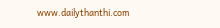www.dailythanthi.com